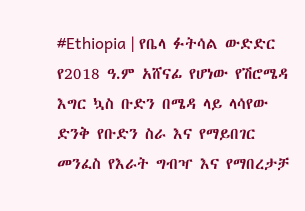#Ethiopia | የቤላ ፉትሳል ውድድር የ2018 ዓ.ም አሸናፊ የሆነው የሽሮሜዳ እግር ኳስ ቡድን በሜዳ ላይ ላሳየው ድንቅ የቡድን ስራ እና የማይበገር መንፈስ የእራት ግብዣ እና የማበረታቻ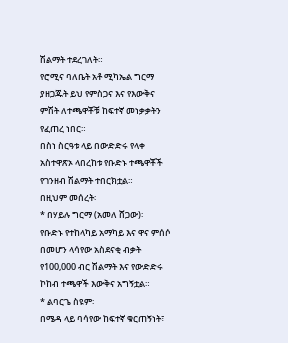ሽልማት ተደረገለት።
የሮሚና ባለቤት አቶ ሚካኤል ግርማ ያዘጋጁት ይህ የምስጋና እና የእውቅና ምሽት ለተጫዋቾቹ ከፍተኛ መነቃቃትን የፈጠረ ነበር።
በስነ ስርዓቱ ላይ በውድድሩ የላቀ አስተዋጽኦ ላበረከቱ የቡድኑ ተጫዋቾች የገንዘብ ሽልማት ተበርክቷል።
በዚህም መሰረት፡
* በሃይሉ ግርማ (አመለ ሸጋው)፡
የቡድኑ የተከላካይ አማካይ እና ዋና ምሰሶ በመሆን ላሳየው አስደናቂ ብቃት የ100,000 ብር ሽልማት እና የውድድሩ ኮከብ ተጫዋች እውቅና አግኝቷል።
* ልባርጌ ስዩም፡
በሜዳ ላይ ባሳየው ከፍተኛ ቁርጠኝነት፣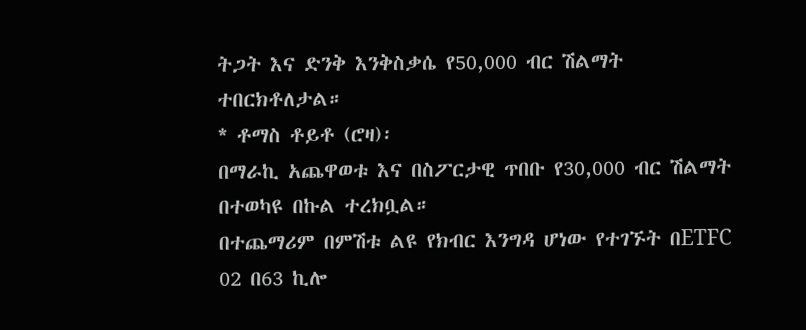ትጋት እና ድንቅ እንቅስቃሴ የ50,000 ብር ሽልማት ተበርክቶለታል።
* ቶማስ ቶይቶ (ሮዛ)፡
በማራኪ አጨዋወቱ እና በስፖርታዊ ጥበቡ የ30,000 ብር ሽልማት በተወካዩ በኩል ተረክቧል።
በተጨማሪም በምሽቱ ልዩ የክብር እንግዳ ሆነው የተገኙት በETFC 02 በ63 ኪሎ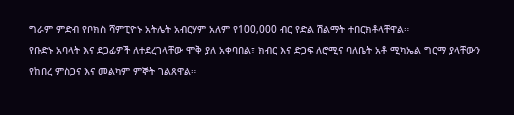ግራም ምድብ የቦክስ ሻምፒዮኑ አትሌት አብርሃም አለም የ100,000 ብር የድል ሽልማት ተበርክቶላቸዋል።
የቡድኑ አባላት እና ደጋፊዎች ለተደረገላቸው ሞቅ ያለ አቀባበል፣ ክብር እና ድጋፍ ለሮሚና ባለቤት አቶ ሚካኤል ግርማ ያላቸውን የከበረ ምስጋና እና መልካም ምኞት ገልጸዋል።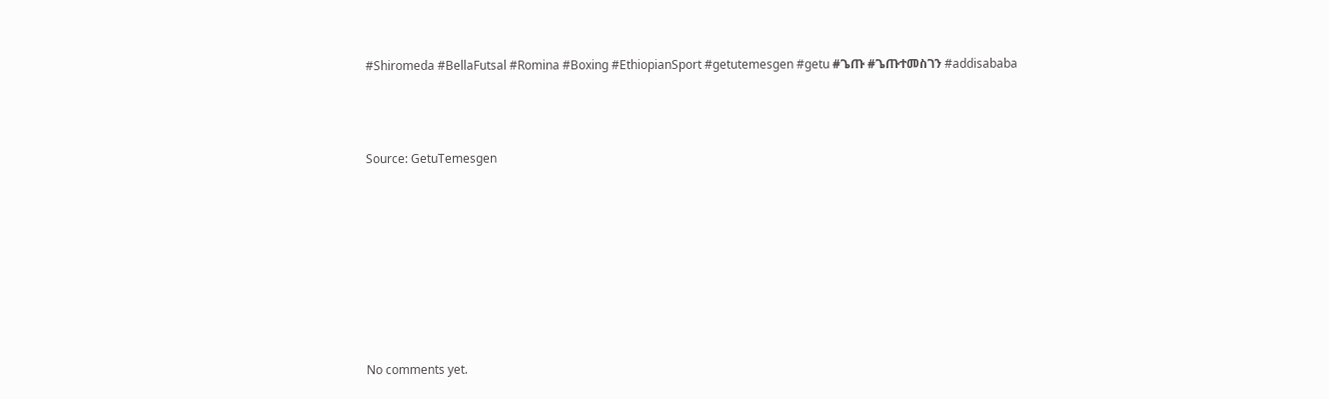#Shiromeda #BellaFutsal #Romina #Boxing #EthiopianSport #getutemesgen #getu #ጌጡ #ጌጡተመስገን #addisababa



Source: GetuTemesgen








No comments yet.